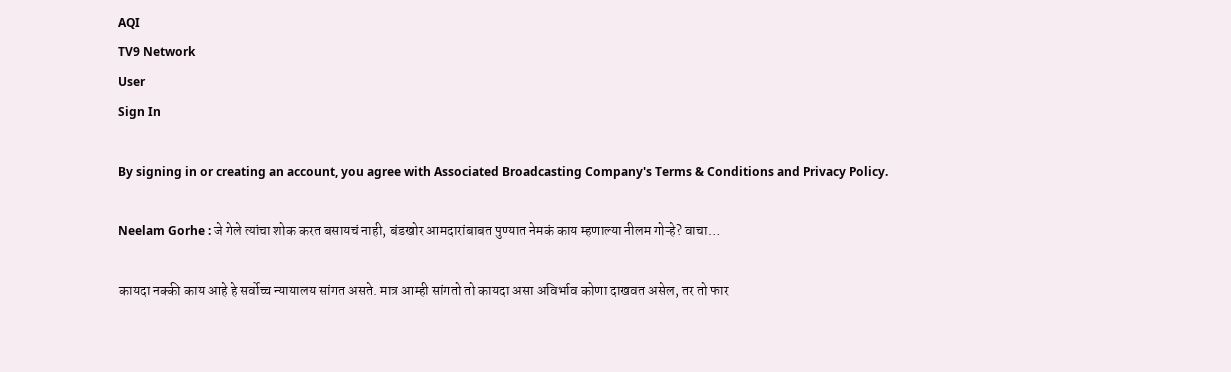AQI
TV9 Network
User
Sign In

By signing in or creating an account, you agree with Associated Broadcasting Company's Terms & Conditions and Privacy Policy.

Neelam Gorhe : जे गेले त्यांचा शोक करत बसायचं नाही, बंडखोर आमदारांबाबत पुण्यात नेमकं काय म्हणाल्या नीलम गोऱ्हे? वाचा…

कायदा नक्की काय आहे हे सर्वोच्च न्यायालय सांगत असते. मात्र आम्ही सांगतो तो कायदा असा अविर्भाव कोणा दाखवत असेल, तर तो फार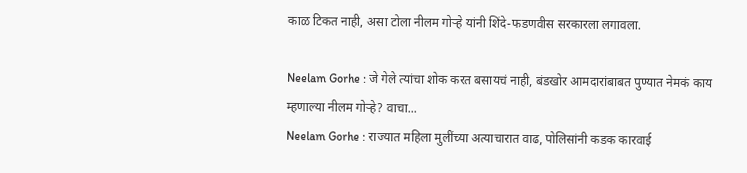काळ टिकत नाही, असा टोला नीलम गोऱ्हे यांनी शिंदे-फडणवीस सरकारला लगावला.

Neelam Gorhe : जे गेले त्यांचा शोक करत बसायचं नाही, बंडखोर आमदारांबाबत पुण्यात नेमकं काय म्हणाल्या नीलम गोऱ्हे? वाचा...
Neelam Gorhe : राज्यात महिला मुलींच्या अत्याचारात वाढ, पोलिसांनी कडक कारवाई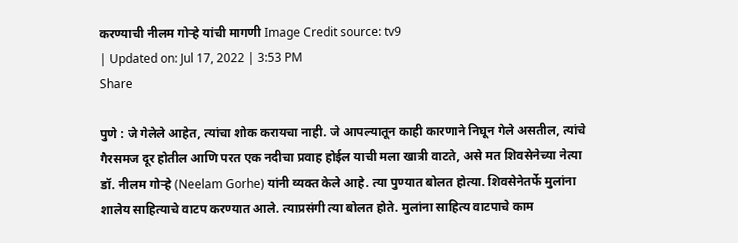करण्याची नीलम गोऱ्हे यांची मागणी Image Credit source: tv9
| Updated on: Jul 17, 2022 | 3:53 PM
Share

पुणे : जे गेलेले आहेत, त्यांचा शोक करायचा नाही. जे आपल्यातून काही कारणाने निघून गेले असतील, त्यांचे गैरसमज दूर होतील आणि परत एक नदीचा प्रवाह होईल याची मला खात्री वाटते, असे मत शिवसेनेच्या नेत्या डॉ. नीलम गोऱ्हे (Neelam Gorhe) यांनी व्यक्त केले आहे. त्या पुण्यात बोलत होत्या. शिवसेनेतर्फे मुलांना शालेय साहित्याचे वाटप करण्यात आले. त्याप्रसंगी त्या बोलत होते. मुलांना साहित्य वाटपाचे काम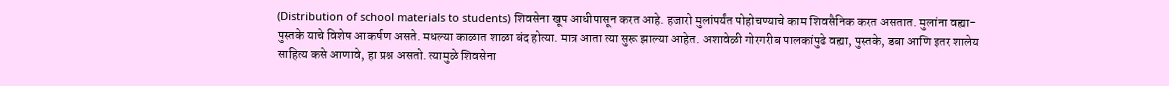(Distribution of school materials to students) शिवसेना खूप आधीपासून करत आहे. हजारो मुलांपर्यंत पोहोचण्याचे काम शिवसैनिक करत असतात. मुलांना वह्या-पुस्तके याचे विशेष आकर्षण असते. मधल्या काळात शाळा बंद होत्या. मात्र आता त्या सुरू झाल्या आहेत. अशावेळी गोरगरीब पालकांपुढे वह्या, पुस्तके, डबा आणि इतर शालेय साहित्य कसे आणावे, हा प्रश्न असतो. त्यामुळे शिवसेना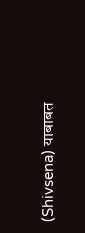(Shivsena) याबाबत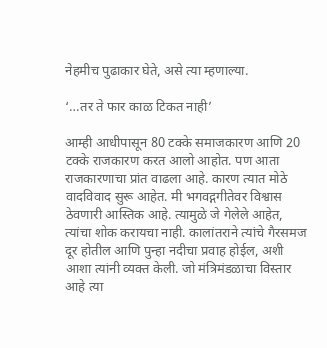नेहमीच पुढाकार घेते, असे त्या म्हणाल्या.

‘…तर ते फार काळ टिकत नाही’

आम्ही आधीपासून 80 टक्के समाजकारण आणि 20 टक्के राजकारण करत आलो आहोत. पण आता राजकारणाचा प्रांत वाढला आहे. कारण त्यात मोठे वादविवाद सुरू आहेत. मी भगवद्गगीतेवर विश्वास ठेवणारी आस्तिक आहे. त्यामुळे जे गेलेले आहेत, त्यांचा शोक करायचा नाही. कालांतराने त्यांचे गैरसमज दूर होतील आणि पुन्हा नदीचा प्रवाह होईल, अशी आशा त्यांनी व्यक्त केली. जो मंत्रिमंडळाचा विस्तार आहे त्या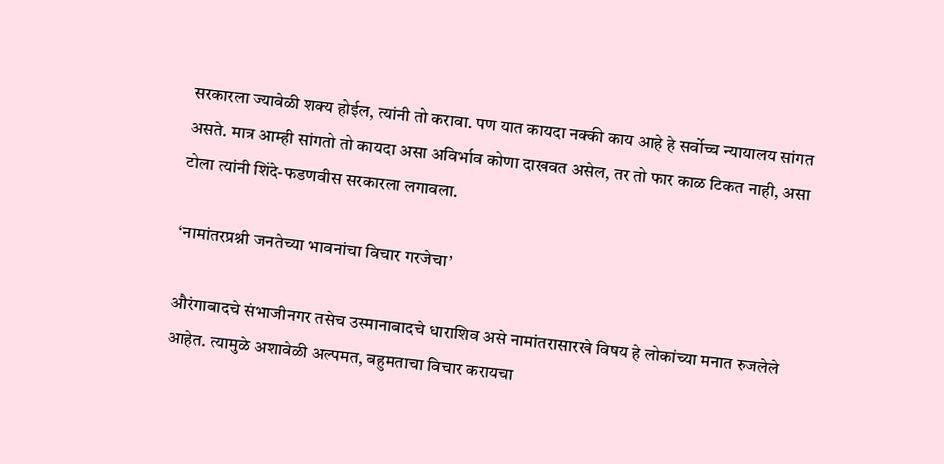सरकारला ज्यावेळी शक्य होईल, त्यांनी तो करावा. पण यात कायदा नक्की काय आहे हे सर्वोच्च न्यायालय सांगत असते. मात्र आम्ही सांगतो तो कायदा असा अविर्भाव कोणा दाखवत असेल, तर तो फार काळ टिकत नाही, असा टोला त्यांनी शिंदे-फडणवीस सरकारला लगावला.

‘नामांतरप्रश्नी जनतेच्या भावनांचा विचार गरजेचा’

औरंगाबादचे संभाजीनगर तसेच उस्मानाबादचे धाराशिव असे नामांतरासारखे विषय हे लोकांच्या मनात रुजलेले आहेत. त्यामुळे अशावेळी अल्पमत, बहुमताचा विचार करायचा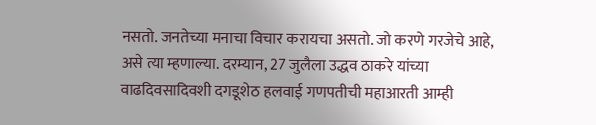नसतो. जनतेच्या मनाचा विचार करायचा असतो. जो करणे गरजेचे आहे, असे त्या म्हणाल्या. दरम्यान, 27 जुलैला उद्धव ठाकरे यांच्या वाढदिवसादिवशी दगडूशेठ हलवाई गणपतीची महाआरती आम्ही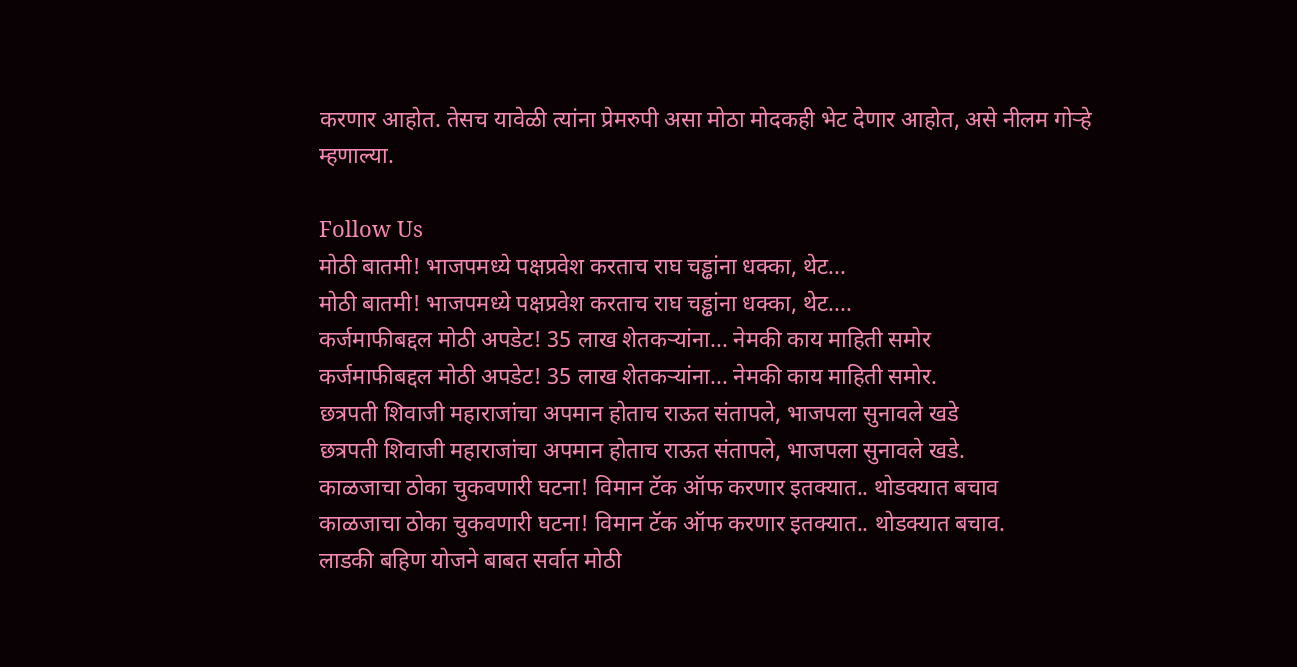करणार आहोत. तेसच यावेळी त्यांना प्रेमरुपी असा मोठा मोदकही भेट देणार आहोत, असे नीलम गोऱ्हे म्हणाल्या.

Follow Us
मोठी बातमी! भाजपमध्ये पक्षप्रवेश करताच राघ चड्ढांना धक्का, थेट...
मोठी बातमी! भाजपमध्ये पक्षप्रवेश करताच राघ चड्ढांना धक्का, थेट....
कर्जमाफीबद्दल मोठी अपडेट! 35 लाख शेतकऱ्यांना... नेमकी काय माहिती समोर
कर्जमाफीबद्दल मोठी अपडेट! 35 लाख शेतकऱ्यांना... नेमकी काय माहिती समोर.
छत्रपती शिवाजी महाराजांचा अपमान होताच राऊत संतापले, भाजपला सुनावले खडे
छत्रपती शिवाजी महाराजांचा अपमान होताच राऊत संतापले, भाजपला सुनावले खडे.
काळजाचा ठोका चुकवणारी घटना! विमान टॅक ऑफ करणार इतक्यात.. थोडक्यात बचाव
काळजाचा ठोका चुकवणारी घटना! विमान टॅक ऑफ करणार इतक्यात.. थोडक्यात बचाव.
लाडकी बहिण योजने बाबत सर्वात मोठी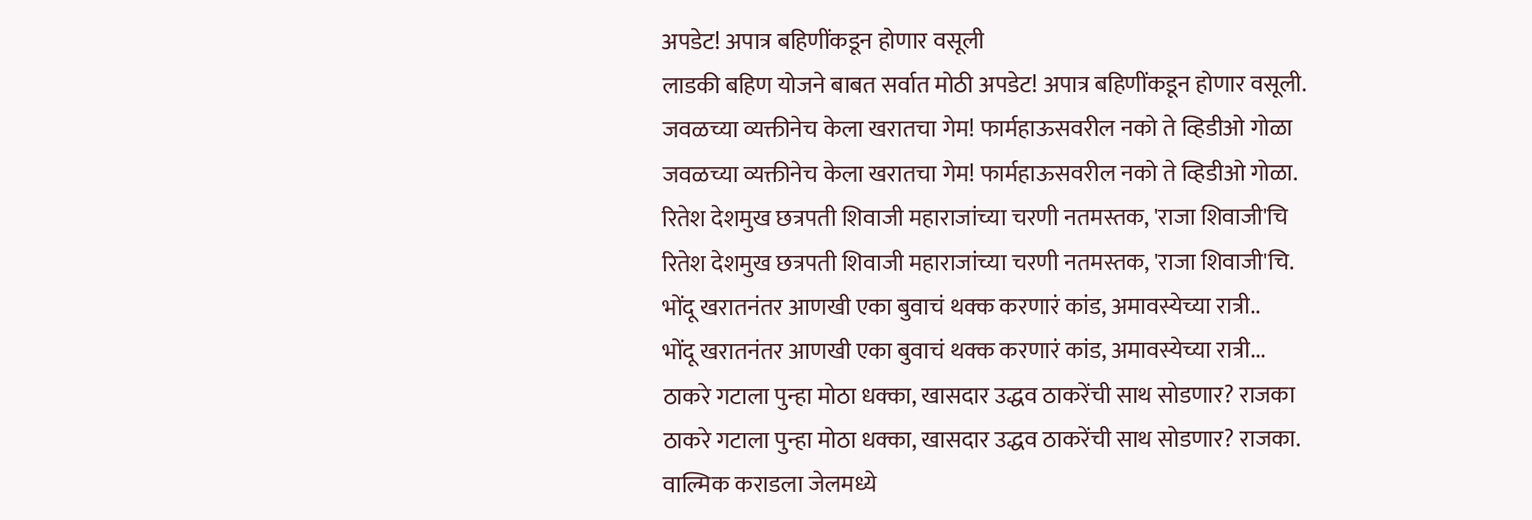अपडेट! अपात्र बहिणींकडून होणार वसूली
लाडकी बहिण योजने बाबत सर्वात मोठी अपडेट! अपात्र बहिणींकडून होणार वसूली.
जवळच्या व्यक्तीनेच केला खरातचा गेम! फार्महाऊसवरील नको ते व्हिडीओ गोळा
जवळच्या व्यक्तीनेच केला खरातचा गेम! फार्महाऊसवरील नको ते व्हिडीओ गोळा.
रितेश देशमुख छत्रपती शिवाजी महाराजांच्या चरणी नतमस्तक, 'राजा शिवाजी'चि
रितेश देशमुख छत्रपती शिवाजी महाराजांच्या चरणी नतमस्तक, 'राजा शिवाजी'चि.
भोंदू खरातनंतर आणखी एका बुवाचं थक्क करणारं कांड, अमावस्येच्या रात्री..
भोंदू खरातनंतर आणखी एका बुवाचं थक्क करणारं कांड, अमावस्येच्या रात्री...
ठाकरे गटाला पुन्हा मोठा धक्का, खासदार उद्धव ठाकरेंची साथ सोडणार? राजका
ठाकरे गटाला पुन्हा मोठा धक्का, खासदार उद्धव ठाकरेंची साथ सोडणार? राजका.
वाल्मिक कराडला जेलमध्ये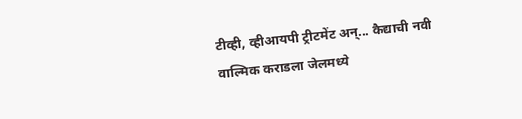टीव्ही, व्हीआयपी ट्रीटमेंट अन्... कैद्याची नवी
वाल्मिक कराडला जेलमध्ये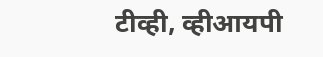टीव्ही, व्हीआयपी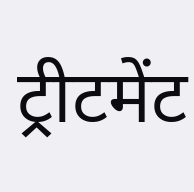ट्रीटमेंट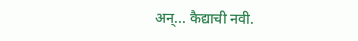अन्... कैद्याची नवी.